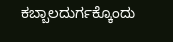ಕಬ್ಬಾಲದುರ್ಗಕ್ಕೊಂದು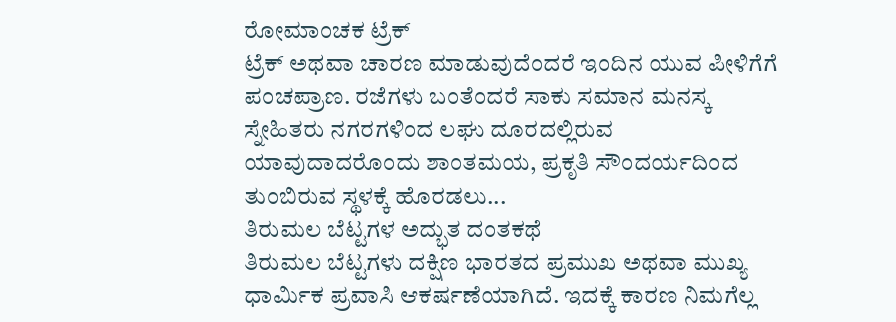ರೋಮಾಂಚಕ ಟ್ರೆಕ್
ಟ್ರೆಕ್ ಅಥವಾ ಚಾರಣ ಮಾಡುವುದೆಂದರೆ ಇಂದಿನ ಯುವ ಪೀಳಿಗೆಗೆ ಪಂಚಪ್ರಾಣ. ರಜೆಗಳು ಬಂತೆಂದರೆ ಸಾಕು ಸಮಾನ ಮನಸ್ಕ ಸ್ನೇಹಿತರು ನಗರಗಳಿಂದ ಲಘು ದೂರದಲ್ಲಿರುವ ಯಾವುದಾದರೊಂದು ಶಾಂತಮಯ, ಪ್ರಕೃತಿ ಸೌಂದರ್ಯದಿಂದ ತುಂಬಿರುವ ಸ್ಥಳಕ್ಕೆ ಹೊರಡಲು...
ತಿರುಮಲ ಬೆಟ್ಟಗಳ ಅದ್ಭುತ ದಂತಕಥೆ
ತಿರುಮಲ ಬೆಟ್ಟಗಳು ದಕ್ಷಿಣ ಭಾರತದ ಪ್ರಮುಖ ಅಥವಾ ಮುಖ್ಯ ಧಾರ್ಮಿಕ ಪ್ರವಾಸಿ ಆಕರ್ಷಣೆಯಾಗಿದೆ. ಇದಕ್ಕೆ ಕಾರಣ ನಿಮಗೆಲ್ಲ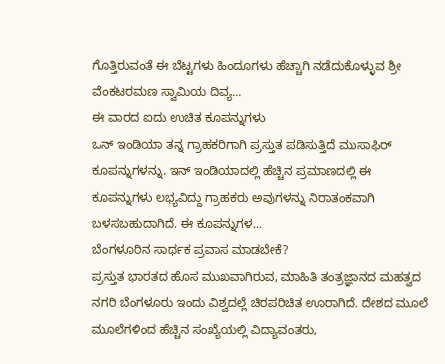ಗೊತ್ತಿರುವಂತೆ ಈ ಬೆಟ್ಟಗಳು ಹಿಂದೂಗಳು ಹೆಚ್ಚಾಗಿ ನಡೆದುಕೊಳ್ಳುವ ಶ್ರೀ ವೆಂಕಟರಮಣ ಸ್ವಾಮಿಯ ದಿವ್ಯ...
ಈ ವಾರದ ಐದು ಉಚಿತ ಕೂಪನ್ನುಗಳು
ಒನ್ ಇಂಡಿಯಾ ತನ್ನ ಗ್ರಾಹಕರಿಗಾಗಿ ಪ್ರಸ್ತುತ ಪಡಿಸುತ್ತಿದೆ ಮುಸಾಫಿರ್ ಕೂಪನ್ನುಗಳನ್ನು. ಇನ್ ಇಂಡಿಯಾದಲ್ಲಿ ಹೆಚ್ಚಿನ ಪ್ರಮಾಣದಲ್ಲಿ ಈ ಕೂಪನ್ನುಗಳು ಲಭ್ಯವಿದ್ದು ಗ್ರಾಹಕರು ಅವುಗಳನ್ನು ನಿರಾತಂಕವಾಗಿ ಬಳಸಬಹುದಾಗಿದೆ. ಈ ಕೂಪನ್ನುಗಳ...
ಬೆಂಗಳೂರಿನ ಸಾರ್ಥಕ ಪ್ರವಾಸ ಮಾಡಬೇಕೆ?
ಪ್ರಸ್ತುತ ಭಾರತದ ಹೊಸ ಮುಖವಾಗಿರುವ, ಮಾಹಿತಿ ತಂತ್ರಜ್ಞಾನದ ಮಹತ್ವದ ನಗರಿ ಬೆಂಗಳೂರು ಇಂದು ವಿಶ್ವದಲ್ಲೆ ಚಿರಪರಿಚಿತ ಊರಾಗಿದೆ. ದೇಶದ ಮೂಲೆ ಮೂಲೆಗಳಿಂದ ಹೆಚ್ಚಿನ ಸಂಖ್ಯೆಯಲ್ಲಿ ವಿದ್ಯಾವಂತರು,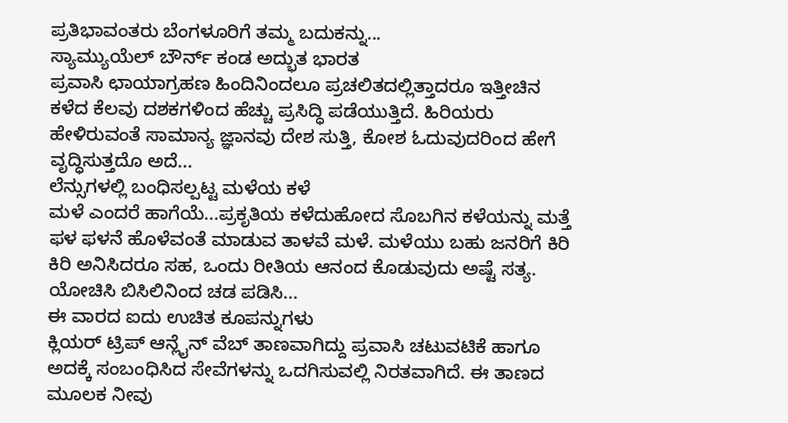ಪ್ರತಿಭಾವಂತರು ಬೆಂಗಳೂರಿಗೆ ತಮ್ಮ ಬದುಕನ್ನು...
ಸ್ಯಾಮ್ಯುಯೆಲ್ ಬೌರ್ನ್ ಕಂಡ ಅದ್ಭುತ ಭಾರತ
ಪ್ರವಾಸಿ ಛಾಯಾಗ್ರಹಣ ಹಿಂದಿನಿಂದಲೂ ಪ್ರಚಲಿತದಲ್ಲಿತ್ತಾದರೂ ಇತ್ತೀಚಿನ ಕಳೆದ ಕೆಲವು ದಶಕಗಳಿಂದ ಹೆಚ್ಚು ಪ್ರಸಿದ್ಧಿ ಪಡೆಯುತ್ತಿದೆ. ಹಿರಿಯರು ಹೇಳಿರುವಂತೆ ಸಾಮಾನ್ಯ ಜ್ಞಾನವು ದೇಶ ಸುತ್ತಿ, ಕೋಶ ಓದುವುದರಿಂದ ಹೇಗೆ ವೃದ್ಧಿಸುತ್ತದೊ ಅದೆ...
ಲೆನ್ಸುಗಳಲ್ಲಿ ಬಂಧಿಸಲ್ಪಟ್ಟ ಮಳೆಯ ಕಳೆ
ಮಳೆ ಎಂದರೆ ಹಾಗೆಯೆ...ಪ್ರಕೃತಿಯ ಕಳೆದುಹೋದ ಸೊಬಗಿನ ಕಳೆಯನ್ನು ಮತ್ತೆ ಫಳ ಫಳನೆ ಹೊಳೆವಂತೆ ಮಾಡುವ ತಾಳವೆ ಮಳೆ. ಮಳೆಯು ಬಹು ಜನರಿಗೆ ಕಿರಿ ಕಿರಿ ಅನಿಸಿದರೂ ಸಹ, ಒಂದು ರೀತಿಯ ಆನಂದ ಕೊಡುವುದು ಅಷ್ಟೆ ಸತ್ಯ. ಯೋಚಿಸಿ ಬಿಸಿಲಿನಿಂದ ಚಡ ಪಡಿಸಿ...
ಈ ವಾರದ ಐದು ಉಚಿತ ಕೂಪನ್ನುಗಳು
ಕ್ಲಿಯರ್ ಟ್ರಿಪ್ ಆನ್ಲೈನ್ ವೆಬ್ ತಾಣವಾಗಿದ್ದು ಪ್ರವಾಸಿ ಚಟುವಟಿಕೆ ಹಾಗೂ ಅದಕ್ಕೆ ಸಂಬಂಧಿಸಿದ ಸೇವೆಗಳನ್ನು ಒದಗಿಸುವಲ್ಲಿ ನಿರತವಾಗಿದೆ. ಈ ತಾಣದ ಮೂಲಕ ನೀವು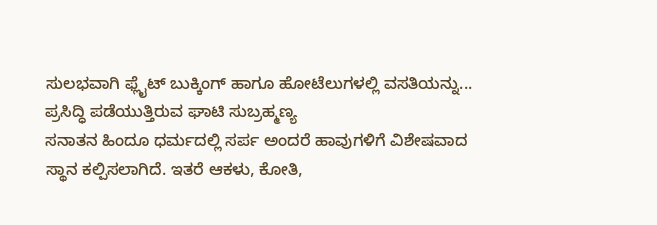ಸುಲಭವಾಗಿ ಫ್ಲೈಟ್ ಬುಕ್ಕಿಂಗ್ ಹಾಗೂ ಹೋಟೆಲುಗಳಲ್ಲಿ ವಸತಿಯನ್ನು...
ಪ್ರಸಿದ್ಧಿ ಪಡೆಯುತ್ತಿರುವ ಘಾಟಿ ಸುಬ್ರಹ್ಮಣ್ಯ
ಸನಾತನ ಹಿಂದೂ ಧರ್ಮದಲ್ಲಿ ಸರ್ಪ ಅಂದರೆ ಹಾವುಗಳಿಗೆ ವಿಶೇಷವಾದ ಸ್ಥಾನ ಕಲ್ಪಿಸಲಾಗಿದೆ. ಇತರೆ ಆಕಳು, ಕೋತಿ,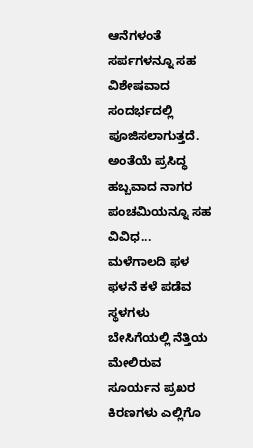ಆನೆಗಳಂತೆ ಸರ್ಪಗಳನ್ನೂ ಸಹ ವಿಶೇಷವಾದ ಸಂದರ್ಭದಲ್ಲಿ ಪೂಜಿಸಲಾಗುತ್ತದೆ. ಅಂತೆಯೆ ಪ್ರಸಿದ್ಧ ಹಬ್ಬವಾದ ನಾಗರ ಪಂಚಮಿಯನ್ನೂ ಸಹ ವಿವಿಧ...
ಮಳೆಗಾಲದಿ ಫಳ ಫಳನೆ ಕಳೆ ಪಡೆವ ಸ್ಥಳಗಳು
ಬೇಸಿಗೆಯಲ್ಲಿ ನೆತ್ತಿಯ ಮೇಲಿರುವ ಸೂರ್ಯನ ಪ್ರಖರ ಕಿರಣಗಳು ಎಲ್ಲಿಗೊ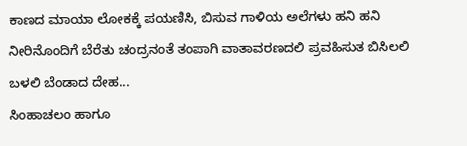ಕಾಣದ ಮಾಯಾ ಲೋಕಕ್ಕೆ ಪಯಣಿಸಿ, ಬಿಸುವ ಗಾಳಿಯ ಅಲೆಗಳು ಹನಿ ಹನಿ ನೀರಿನೊಂದಿಗೆ ಬೆರೆತು ಚಂದ್ರನಂತೆ ತಂಪಾಗಿ ವಾತಾವರಣದಲಿ ಪ್ರವಹಿಸುತ ಬಿಸಿಲಲಿ ಬಳಲಿ ಬೆಂಡಾದ ದೇಹ...
ಸಿಂಹಾಚಲಂ ಹಾಗೂ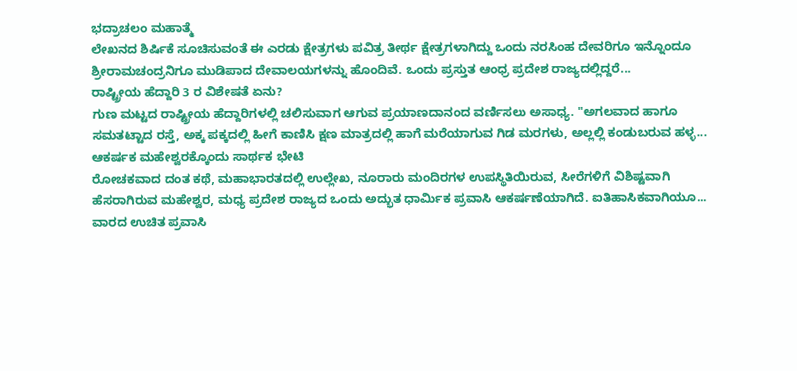ಭದ್ರಾಚಲಂ ಮಹಾತ್ಮೆ
ಲೇಖನದ ಶಿರ್ಷಿಕೆ ಸೂಚಿಸುವಂತೆ ಈ ಎರಡು ಕ್ಷೇತ್ರಗಳು ಪವಿತ್ರ ತೀರ್ಥ ಕ್ಷೇತ್ರಗಳಾಗಿದ್ದು ಒಂದು ನರಸಿಂಹ ದೇವರಿಗೂ ಇನ್ನೊಂದೂ ಶ್ರೀರಾಮಚಂದ್ರನಿಗೂ ಮುಡಿಪಾದ ದೇವಾಲಯಗಳನ್ನು ಹೊಂದಿವೆ. ಒಂದು ಪ್ರಸ್ತುತ ಆಂಧ್ರ ಪ್ರದೇಶ ರಾಜ್ಯದಲ್ಲಿದ್ದರೆ...
ರಾಷ್ಟ್ರೀಯ ಹೆದ್ದಾರಿ 3 ರ ವಿಶೇಷತೆ ಏನು?
ಗುಣ ಮಟ್ಟದ ರಾಷ್ಟ್ರೀಯ ಹೆದ್ದಾರಿಗಳಲ್ಲಿ ಚಲಿಸುವಾಗ ಆಗುವ ಪ್ರಯಾಣದಾನಂದ ವರ್ಣಿಸಲು ಅಸಾಧ್ಯ. "ಅಗಲವಾದ ಹಾಗೂ ಸಮತಟ್ಟಾದ ರಸ್ತೆ, ಅಕ್ಕ ಪಕ್ಕದಲ್ಲಿ ಹೀಗೆ ಕಾಣಿಸಿ ಕ್ಷಣ ಮಾತ್ರದಲ್ಲಿ ಹಾಗೆ ಮರೆಯಾಗುವ ಗಿಡ ಮರಗಳು, ಅಲ್ಲಲ್ಲಿ ಕಂಡುಬರುವ ಹಳ್ಳ...
ಆಕರ್ಷಕ ಮಹೇಶ್ವರಕ್ಕೊಂದು ಸಾರ್ಥಕ ಭೇಟಿ
ರೋಚಕವಾದ ದಂತ ಕಥೆ, ಮಹಾಭಾರತದಲ್ಲಿ ಉಲ್ಲೇಖ, ನೂರಾರು ಮಂದಿರಗಳ ಉಪಸ್ಥಿತಿಯಿರುವ, ಸೀರೆಗಳಿಗೆ ವಿಶಿಷ್ಟವಾಗಿ ಹೆಸರಾಗಿರುವ ಮಹೇಶ್ವರ, ಮಧ್ಯ ಪ್ರದೇಶ ರಾಜ್ಯದ ಒಂದು ಅದ್ಭುತ ಧಾರ್ಮಿಕ ಪ್ರವಾಸಿ ಆಕರ್ಷಣೆಯಾಗಿದೆ. ಐತಿಹಾಸಿಕವಾಗಿಯೂ...
ವಾರದ ಉಚಿತ ಪ್ರವಾಸಿ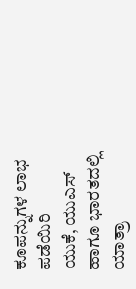ಕೂಪನ್ನುಗಳ ಲಾಭ ಪಡೆಯಿರಿ
ಯುಕೆ, ಯುಎಸ್ ಹಾಗೂ ಭಾರತದಲ್ಲಿ ಯಾತ್ರಾ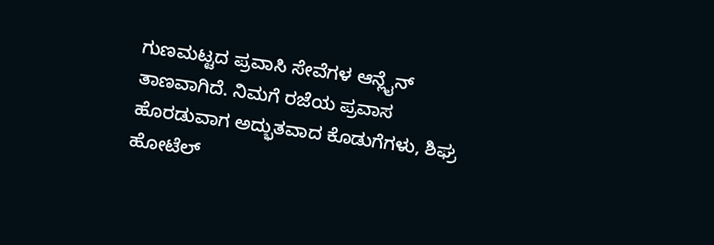ಗುಣಮಟ್ಟದ ಪ್ರವಾಸಿ ಸೇವೆಗಳ ಆನ್ಲೈನ್ ತಾಣವಾಗಿದೆ. ನಿಮಗೆ ರಜೆಯ ಪ್ರವಾಸ ಹೊರಡುವಾಗ ಅದ್ಭುತವಾದ ಕೊಡುಗೆಗಳು, ಶಿಘ್ರ ಹೋಟೆಲ್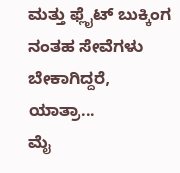ಮತ್ತು ಫ್ಲೈಟ್ ಬುಕ್ಕಿಂಗ ನಂತಹ ಸೇವೆಗಳು ಬೇಕಾಗಿದ್ದರೆ, ಯಾತ್ರಾ...
ಮೈ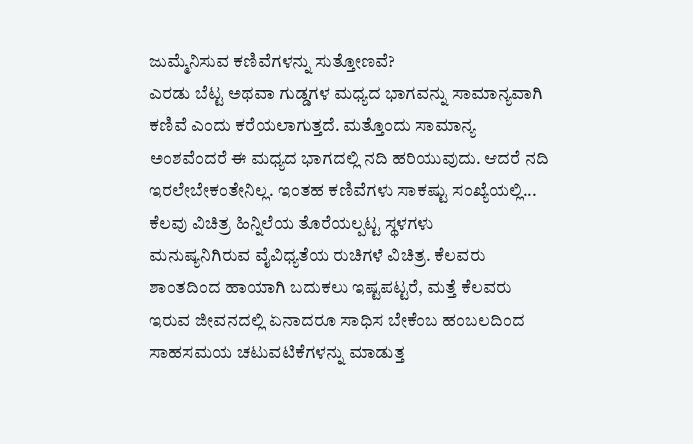ಜುಮ್ಮೆನಿಸುವ ಕಣಿವೆಗಳನ್ನು ಸುತ್ತೋಣವೆ?
ಎರಡು ಬೆಟ್ಟ ಅಥವಾ ಗುಡ್ಡಗಳ ಮಧ್ಯದ ಭಾಗವನ್ನು ಸಾಮಾನ್ಯವಾಗಿ ಕಣಿವೆ ಎಂದು ಕರೆಯಲಾಗುತ್ತದೆ. ಮತ್ತೊಂದು ಸಾಮಾನ್ಯ ಅಂಶವೆಂದರೆ ಈ ಮಧ್ಯದ ಭಾಗದಲ್ಲಿ ನದಿ ಹರಿಯುವುದು. ಆದರೆ ನದಿ ಇರಲೇಬೇಕಂತೇನಿಲ್ಲ. ಇಂತಹ ಕಣಿವೆಗಳು ಸಾಕಷ್ಟು ಸಂಖ್ಯೆಯಲ್ಲಿ...
ಕೆಲವು ವಿಚಿತ್ರ ಹಿನ್ನಿಲೆಯ ತೊರೆಯಲ್ಪಟ್ಟ ಸ್ಥಳಗಳು
ಮನುಷ್ಯನಿಗಿರುವ ವೈವಿಧ್ಯತೆಯ ರುಚಿಗಳೆ ವಿಚಿತ್ರ. ಕೆಲವರು ಶಾಂತದಿಂದ ಹಾಯಾಗಿ ಬದುಕಲು ಇಷ್ಟಪಟ್ಟರೆ, ಮತ್ತೆ ಕೆಲವರು ಇರುವ ಜೀವನದಲ್ಲಿ ಏನಾದರೂ ಸಾಧಿಸ ಬೇಕೆಂಬ ಹಂಬಲದಿಂದ ಸಾಹಸಮಯ ಚಟುವಟಿಕೆಗಳನ್ನು ಮಾಡುತ್ತ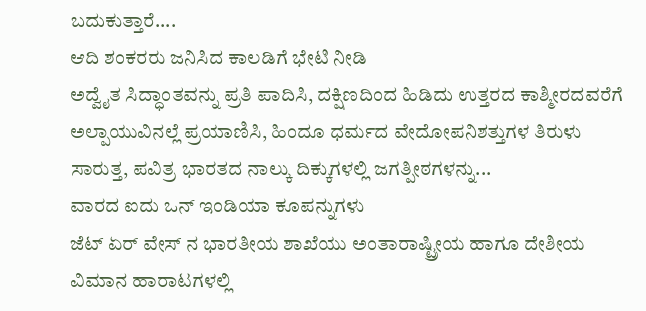ಬದುಕುತ್ತಾರೆ....
ಆದಿ ಶಂಕರರು ಜನಿಸಿದ ಕಾಲಡಿಗೆ ಭೇಟಿ ನೀಡಿ
ಅದ್ವೈತ ಸಿದ್ಧಾಂತವನ್ನು ಪ್ರತಿ ಪಾದಿಸಿ, ದಕ್ಷಿಣದಿಂದ ಹಿಡಿದು ಉತ್ತರದ ಕಾಶ್ಮೀರದವರೆಗೆ ಅಲ್ಪಾಯುವಿನಲ್ಲೆ ಪ್ರಯಾಣಿಸಿ, ಹಿಂದೂ ಧರ್ಮದ ವೇದೋಪನಿಶತ್ತುಗಳ ತಿರುಳು ಸಾರುತ್ತ, ಪವಿತ್ರ ಭಾರತದ ನಾಲ್ಕು ದಿಕ್ಕುಗಳಲ್ಲಿ ಜಗತ್ಪೀಠಗಳನ್ನು...
ವಾರದ ಐದು ಒನ್ ಇಂಡಿಯಾ ಕೂಪನ್ನುಗಳು
ಜೆಟ್ ಏರ್ ವೇಸ್ ನ ಭಾರತೀಯ ಶಾಖೆಯು ಅಂತಾರಾಷ್ಟ್ರೀಯ ಹಾಗೂ ದೇಶೀಯ ವಿಮಾನ ಹಾರಾಟಗಳಲ್ಲಿ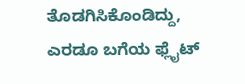ತೊಡಗಿಸಿಕೊಂಡಿದ್ದು, ಎರಡೂ ಬಗೆಯ ಫ್ಲೈಟ್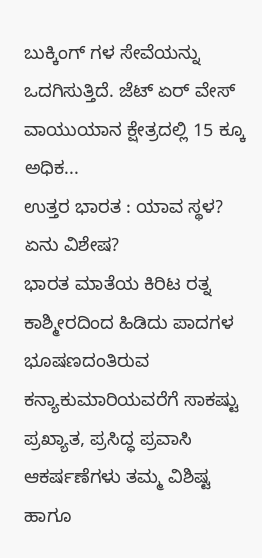ಬುಕ್ಕಿಂಗ್ ಗಳ ಸೇವೆಯನ್ನು ಒದಗಿಸುತ್ತಿದೆ. ಜೆಟ್ ಏರ್ ವೇಸ್ ವಾಯುಯಾನ ಕ್ಷೇತ್ರದಲ್ಲಿ 15 ಕ್ಕೂ ಅಧಿಕ...
ಉತ್ತರ ಭಾರತ : ಯಾವ ಸ್ಥಳ? ಏನು ವಿಶೇಷ?
ಭಾರತ ಮಾತೆಯ ಕಿರಿಟ ರತ್ನ ಕಾಶ್ಮೀರದಿಂದ ಹಿಡಿದು ಪಾದಗಳ ಭೂಷಣದಂತಿರುವ ಕನ್ಯಾಕುಮಾರಿಯವರೆಗೆ ಸಾಕಷ್ಟು ಪ್ರಖ್ಯಾತ, ಪ್ರಸಿದ್ಧ ಪ್ರವಾಸಿ ಆಕರ್ಷಣೆಗಳು ತಮ್ಮ ವಿಶಿಷ್ಟ ಹಾಗೂ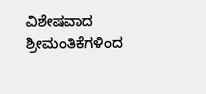ವಿಶೇಷವಾದ ಶ್ರೀಮಂತಿಕೆಗಳಿಂದ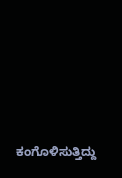ಕಂಗೊಳಿಸುತ್ತಿದ್ದು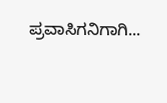ಪ್ರವಾಸಿಗನಿಗಾಗಿ...